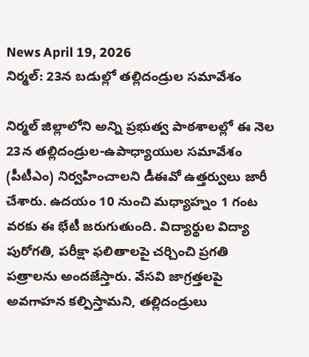News April 19, 2026
నిర్మల్: 23న బడుల్లో తల్లిదండ్రుల సమావేశం

నిర్మల్ జిల్లాలోని అన్ని ప్రభుత్వ పాఠశాలల్లో ఈ నెల 23న తల్లిదండ్రుల-ఉపాధ్యాయుల సమావేశం (పీటీఎం) నిర్వహించాలని డీఈవో ఉత్తర్వులు జారీ చేశారు. ఉదయం 10 నుంచి మధ్యాహ్నం 1 గంట వరకు ఈ భేటీ జరుగుతుంది. విద్యార్థుల విద్యా పురోగతి, పరీక్షా ఫలితాలపై చర్చించి ప్రగతి పత్రాలను అందజేస్తారు. వేసవి జాగ్రత్తలపై అవగాహన కల్పిస్తామని, తల్లిదండ్రులు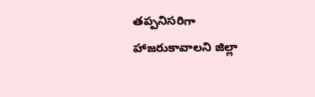తప్పనిసరిగా హాజరుకావాలని జిల్లా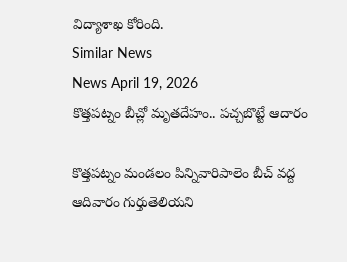విద్యాశాఖ కోరింది.
Similar News
News April 19, 2026
కొత్తపట్నం బీచ్లో మృతదేహం.. పచ్చబొట్టే ఆదారం

కొత్తపట్నం మండలం పిన్నివారిపాలెం బీచ్ వద్ద ఆదివారం గుర్తుతెలియని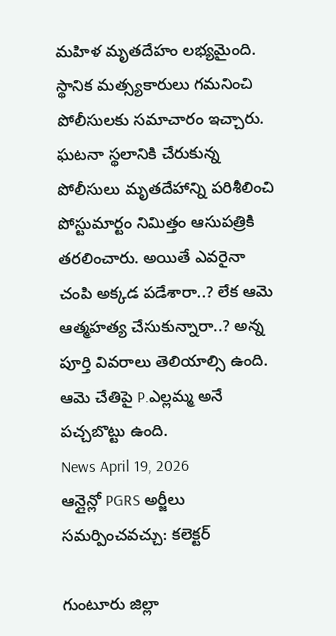మహిళ మృతదేహం లభ్యమైంది. స్థానిక మత్స్యకారులు గమనించి పోలీసులకు సమాచారం ఇచ్చారు. ఘటనా స్థలానికి చేరుకున్న పోలీసులు మృతదేహాన్ని పరిశీలించి పోస్టుమార్టం నిమిత్తం ఆసుపత్రికి తరలించారు. అయితే ఎవరైనా చంపి అక్కడ పడేశారా..? లేక ఆమె ఆత్మహత్య చేసుకున్నారా..? అన్న పూర్తి వివరాలు తెలియాల్సి ఉంది. ఆమె చేతిపై P.ఎల్లమ్మ అనే పచ్చబొట్టు ఉంది.
News April 19, 2026
ఆన్లైన్లో PGRS అర్జీలు సమర్పించవచ్చు: కలెక్టర్

గుంటూరు జిల్లా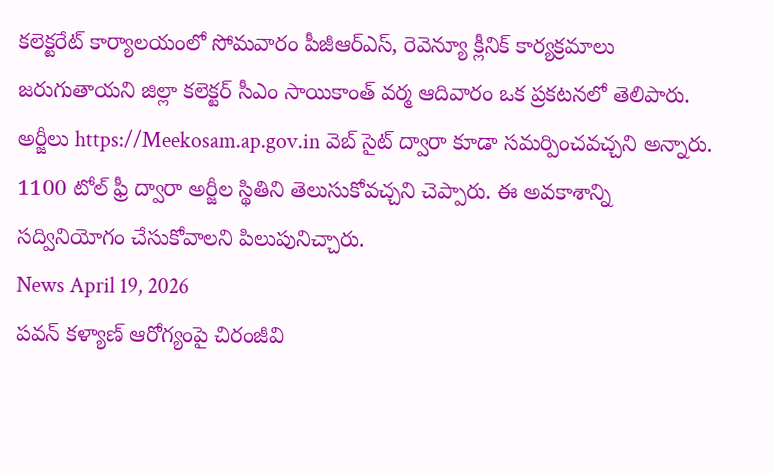కలెక్టరేట్ కార్యాలయంలో సోమవారం పీజీఆర్ఎస్, రెవెన్యూ క్లీనిక్ కార్యక్రమాలు జరుగుతాయని జిల్లా కలెక్టర్ సీఎం సాయికాంత్ వర్మ ఆదివారం ఒక ప్రకటనలో తెలిపారు. అర్జీలు https://Meekosam.ap.gov.in వెబ్ సైట్ ద్వారా కూడా సమర్పించవచ్చని అన్నారు. 1100 టోల్ ఫ్రీ ద్వారా అర్జీల స్థితిని తెలుసుకోవచ్చని చెప్పారు. ఈ అవకాశాన్ని సద్వినియోగం చేసుకోవాలని పిలుపునిచ్చారు.
News April 19, 2026
పవన్ కళ్యాణ్ ఆరోగ్యంపై చిరంజీవి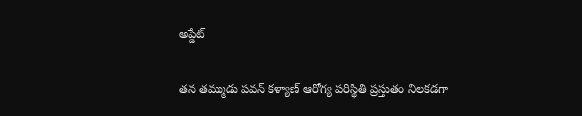అప్డేట్

తన తమ్ముడు పవన్ కళ్యాణ్ ఆరోగ్య పరిస్థితి ప్రస్తుతం నిలకడగా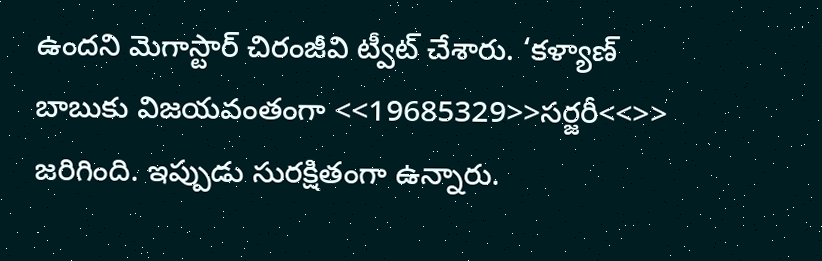ఉందని మెగాస్టార్ చిరంజీవి ట్వీట్ చేశారు. ‘కళ్యాణ్ బాబుకు విజయవంతంగా <<19685329>>సర్జరీ<<>> జరిగింది. ఇప్పుడు సురక్షితంగా ఉన్నారు.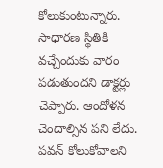కోలుకుంటున్నారు. సాధారణ స్థితికి వచ్చేందుకు వారం పడుతుందని డాక్టర్లు చెప్పారు. ఆందోళన చెందాల్సిన పని లేదు. పవన్ కోలుకోవాలని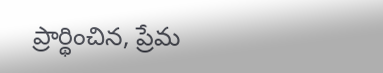ప్రార్థించిన, ప్రేమ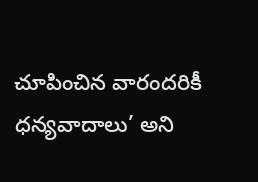చూపించిన వారందరికీ ధన్యవాదాలు’ అని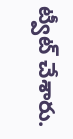ట్వీట్ చేశారు.